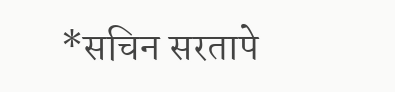*सचिन सरतापे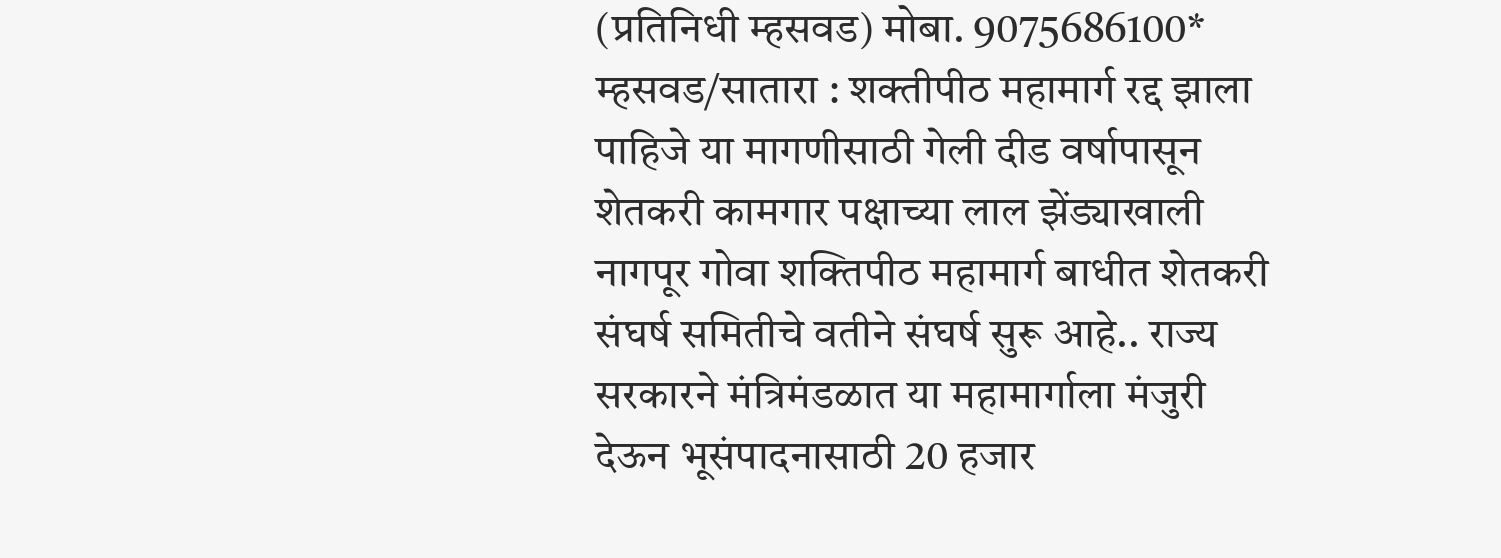(प्रतिनिधी म्हसवड) मोबा. 9075686100*
म्हसवड/सातारा : शक्तीपीठ महामार्ग रद्द झाला पाहिजे या मागणीसाठी गेली दीड वर्षापासून शेतकरी कामगार पक्षाच्या लाल झेंड्याखाली नागपूर गोवा शक्तिपीठ महामार्ग बाधीत शेतकरी संघर्ष समितीचे वतीने संघर्ष सुरू आहे.. राज्य सरकारने मंत्रिमंडळात या महामार्गाला मंजुरी देऊन भूसंपादनासाठी 20 हजार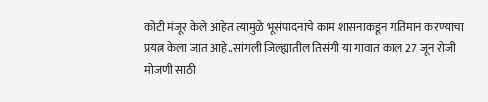कोटी मंजूर केले आहेत त्यामुळे भूसंपादनाचे काम शासनाकडून गतिमान करण्याचा प्रयत्न केला जात आहे..सांगली जिल्ह्यातील तिसंगी या गावात काल 27 जून रोजी मोजणी साठी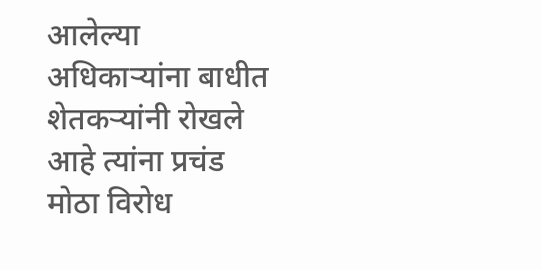आलेल्या अधिकाऱ्यांना बाधीत शेतकऱ्यांनी रोखले आहे त्यांना प्रचंड मोठा विरोध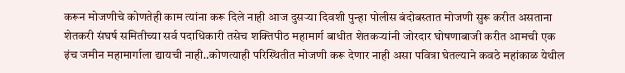करून मोजणीचे कोणतेही काम त्यांना करू दिले नाही आज दुसऱ्या दिवशी पुन्हा पोलीस बंदोबस्तात मोजणी सुरू करीत असताना शेतकरी संघर्ष समितीच्या सर्व पदाधिकारी तसेच शक्तिपीठ महामार्ग बाधीत शेतकऱ्यांनी जोरदार घोषणाबाजी करीत आमची एक इंच जमीन महामार्गाला द्यायची नाही..कोणत्याही परिस्थितीत मोजणी करू देणार नाही असा पवित्रा घेतल्याने कवठे महांकाळ येथील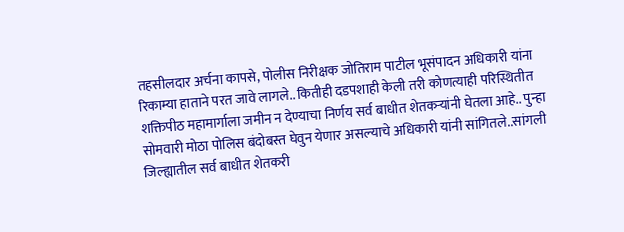तहसीलदार अर्चना कापसे, पोलीस निरीक्षक जोतिराम पाटील भूसंपादन अधिकारी यांना रिकाम्या हाताने परत जावे लागले.. कितीही दडपशाही केली तरी कोणत्याही परिस्थितीत शक्तिपीठ महामार्गाला जमीन न देण्याचा निर्णय सर्व बाधीत शेतकऱ्यांनी घेतला आहे.. पुन्हा सोमवारी मोठा पोलिस बंदोबस्त घेवुन येणार असल्याचे अधिकारी यांनी सांगितले..सांगली जिल्ह्यातील सर्व बाधीत शेतकरी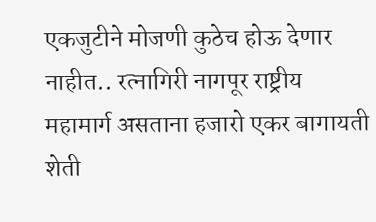एकजुटीने मोजणी कुठेच होऊ देणार नाहीत.. रत्नागिरी नागपूर राष्ट्रीय महामार्ग असताना हजारो एकर बागायती शेती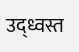उद्ध्वस्त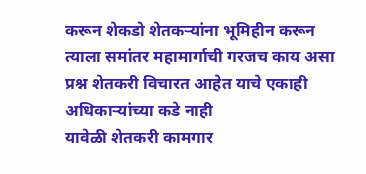करून शेकडो शेतकऱ्यांना भूमिहीन करून त्याला समांतर महामार्गाची गरजच काय असा प्रश्न शेतकरी विचारत आहेत याचे एकाही अधिकाऱ्यांच्या कडे नाही
यावेळी शेतकरी कामगार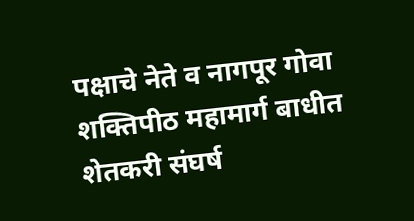पक्षाचे नेते व नागपूर गोवा शक्तिपीठ महामार्ग बाधीत शेतकरी संघर्ष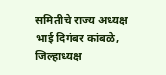समितीचे राज्य अध्यक्ष भाई दिगंबर कांबळे, जिल्हाध्यक्ष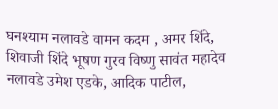घनश्याम नलावडे वामन कदम , अमर शिंदे, शिवाजी शिंदे भूषण गुरव विष्णु सावंत महादेव नलावडे उमेश एडके, आदिक पाटील,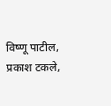विष्णू पाटील, प्रकाश टकले,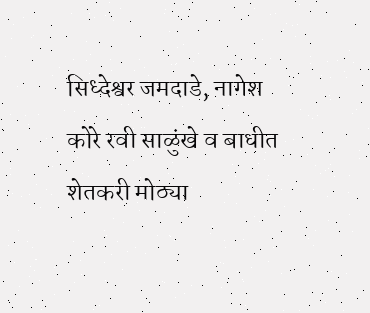सिध्देश्वर जमदाडे, नागेश कोरे रवी साळुंखे व बाधीत शेतकरी मोठ्या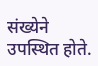संख्येने उपस्थित होते.